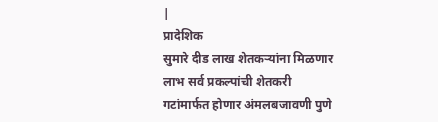|
प्रादेशिक
सुमारे दीड लाख शेतकऱ्यांना मिळणार लाभ सर्व प्रकल्पांची शेतकरी गटांमार्फत होणार अंमलबजावणी पुणे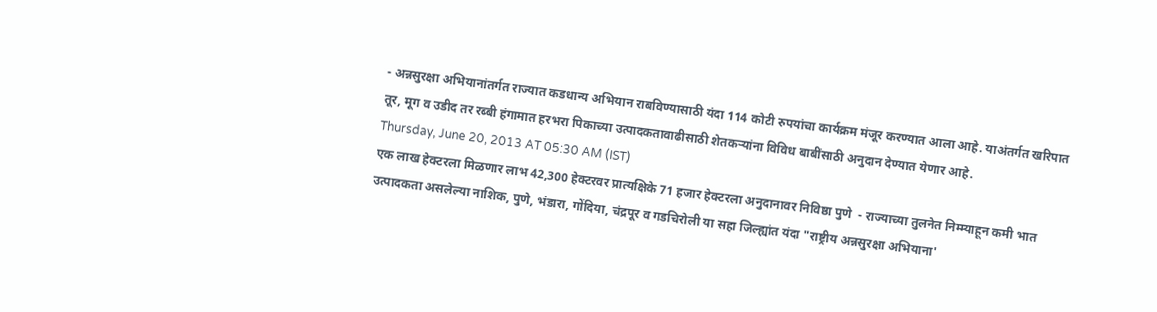- अन्नसुरक्षा अभियानांतर्गत राज्यात कडधान्य अभियान राबविण्यासाठी यंदा 114 कोटी रुपयांचा कार्यक्रम मंजूर करण्यात आला आहे. याअंतर्गत खरिपात तूर, मूग व उडीद तर रब्बी हंगामात हरभरा पिकाच्या उत्पादकतावाढीसाठी शेतकऱ्यांना विविध बाबींसाठी अनुदान देण्यात येणार आहे.
Thursday, June 20, 2013 AT 05:30 AM (IST)
एक लाख हेक्टरला मिळणार लाभ 42,300 हेक्टरवर प्रात्यक्षिके 71 हजार हेक्टरला अनुदानावर निविष्ठा पुणे  - राज्याच्या तुलनेत निम्म्याहून कमी भात उत्पादकता असलेल्या नाशिक, पुणे, भंडारा, गोंदिया, चंद्रपूर व गडचिरोली या सहा जिल्ह्यांत यंदा "राष्ट्रीय अन्नसुरक्षा अभियाना'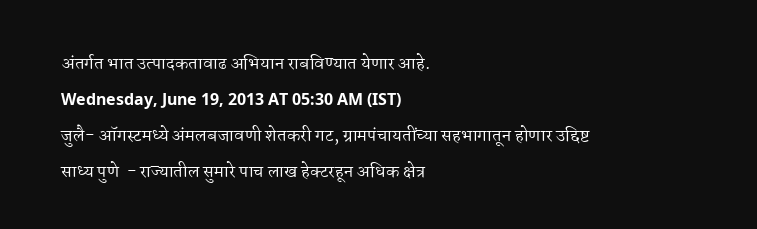अंतर्गत भात उत्पादकतावाढ अभियान राबविण्यात येणार आहे.
Wednesday, June 19, 2013 AT 05:30 AM (IST)
जुलै- ऑगस्टमध्ये अंमलबजावणी शेतकरी गट, ग्रामपंचायतींच्या सहभागातून होणार उद्दिष्ट साध्य पुणे  - राज्यातील सुमारे पाच लाख हेक्टरहून अधिक क्षेत्र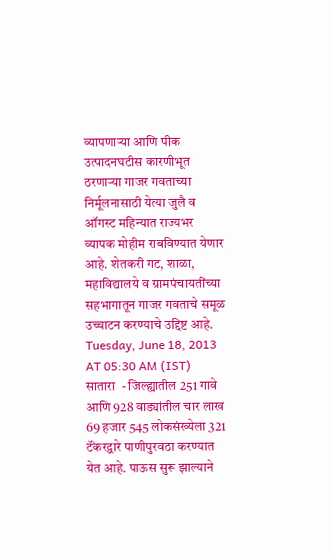व्यापणाऱ्या आणि पीक उत्पादनघटीस कारणीभूत ठरणाऱ्या गाजर गवताच्या निर्मूलनासाठी येत्या जुलै व ऑगस्ट महिन्यात राज्यभर व्यापक मोहीम राबविण्यात येणार आहे. शेतकरी गट, शाळा, महाविद्यालये व ग्रामपंचायतींच्या सहभागातून गाजर गवताचे समूळ उच्चाटन करण्याचे उद्दिष्ट आहे.
Tuesday, June 18, 2013 AT 05:30 AM (IST)
सातारा  - जिल्ह्यातील 251 गावे आणि 928 वाड्यांतील चार लाख 69 हजार 545 लोकसंख्येला 321 टॅंकरद्वारे पाणीपुरवठा करण्यात येत आहे. पाऊस सुरू झाल्याने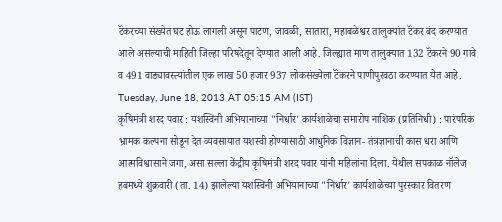टॅंकरच्या संख्येत घट होऊ लागली असून पाटण, जावळी, सातारा, महाबळेश्वर तालुक्यांत टॅंकर बंद करण्यात आले असल्याची माहिती जिल्हा परिषदेतून देण्यात आली आहे. जिल्ह्यात माण तालुक्यात 132 टॅंकरने 90 गावे व 491 वाड्यावस्त्यांतील एक लाख 50 हजार 937 लोकसंख्येला टॅंकरने पाणीपुरवठा करण्यात येत आहे.
Tuesday, June 18, 2013 AT 05:15 AM (IST)
कृषिमंत्री शरद पवार : यशस्विनी अभियानाच्या "निर्धार' कार्यशाळेचा समारोप नाशिक (प्रतिनिधी) : पारंपरिक भ्रामक कल्पना सोडून देत व्यवसायात यशस्वी होण्यासाठी आधुनिक विज्ञान- तंत्रज्ञानाची कास धरा आणि आत्मविश्वासाने जगा, असा सल्ला केंद्रीय कृषिमंत्री शरद पवार यांनी महिलांना दिला. येथील सपकाळ नॉलेज हबमध्ये शुक्रवारी (ता. 14) झालेल्या यशस्विनी अभियानाच्या "निर्धार' कार्यशाळेच्या पुरस्कार वितरण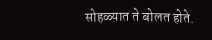सोहळ्यात ते बोलत होते.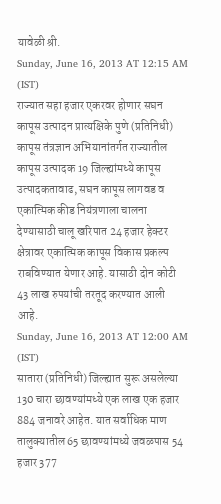यावेळी श्री.
Sunday, June 16, 2013 AT 12:15 AM (IST)
राज्यात सहा हजार एकरवर होणार सघन कापूस उत्पादन प्रात्यक्षिके पुणे (प्रतिनिधी) कापूस तंत्रज्ञान अभियानांतर्गत राज्यातील कापूस उत्पादक 19 जिल्ह्यांमध्ये कापूस उत्पादकतावाढ, सघन कापूस लागवड व एकात्मिक कीड नियंत्रणाला चालना देण्यासाठी चालू खरिपात 24 हजार हेक्टर क्षेत्रावर एकात्मिक कापूस विकास प्रकल्प राबविण्यात येणार आहे. यासाठी दोन कोटी 43 लाख रुपयांची तरतूद करण्यात आली आहे.
Sunday, June 16, 2013 AT 12:00 AM (IST)
सातारा (प्रतिनिधी) जिल्ह्यात सुरू असलेल्या 130 चारा छावण्यांमध्ये एक लाख एक हजार 884 जनावरे आहेत. यात सर्वाधिक माण तालुक्यातील 65 छावण्यांमध्ये जवळपास 54 हजार 377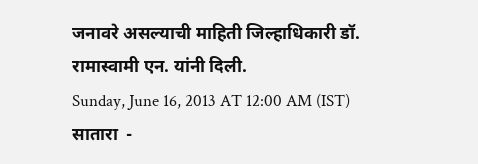जनावरे असल्याची माहिती जिल्हाधिकारी डॉ. रामास्वामी एन. यांनी दिली.
Sunday, June 16, 2013 AT 12:00 AM (IST)
सातारा  -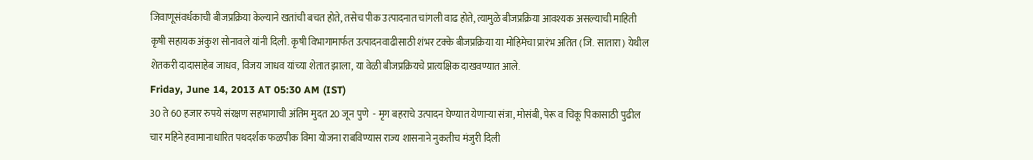जिवाणूसंवर्धकाची बीजप्रक्रिया केल्याने खतांची बचत होते, तसेच पीक उत्पादनात चांगली वाढ होते, त्यामुळे बीजप्रक्रिया आवश्यक असल्याची माहिती कृषी सहायक अंकुश सोनावले यांनी दिली. कृषी विभागामार्फत उत्पादनवाढीसाठी शंभर टक्के बीजप्रक्रिया या मोहिमेचा प्रारंभ अतित (जि. सातारा) येथील शेतकरी दादासाहेब जाधव, विजय जाधव यांच्या शेतात झाला, या वेळी बीजप्रक्रियचे प्रात्यक्षिक दाखवण्यात आले.
Friday, June 14, 2013 AT 05:30 AM (IST)
30 ते 60 हजार रुपये संरक्षण सहभागाची अंतिम मुदत 20 जून पुणे  - मृग बहराचे उत्पादन घेण्यात येणाऱ्या संत्रा, मोसंबी, पेरू व चिकू पिकासाठी पुढील चार महिने हवामानाधारित पथदर्शक फळपीक विमा योजना राबविण्यास राज्य शासनाने नुकतीच मंजुरी दिली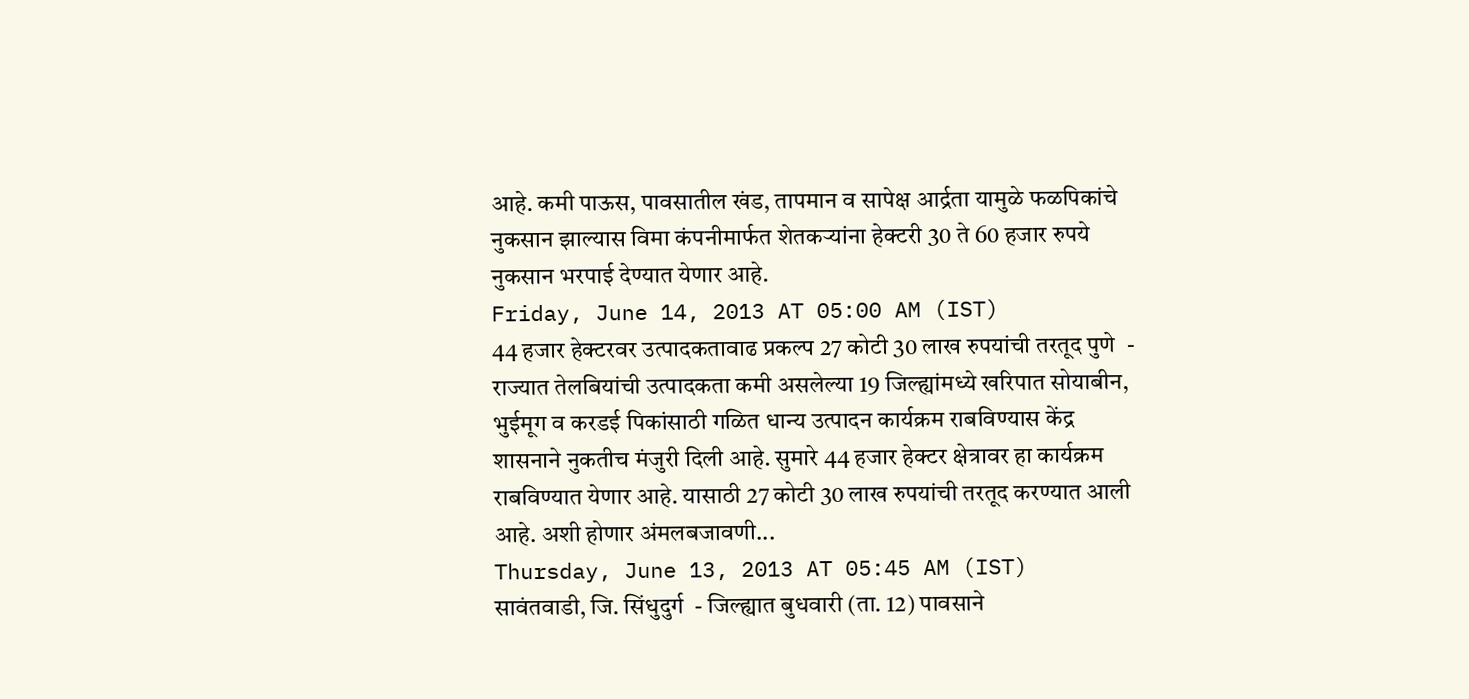आहे. कमी पाऊस, पावसातील खंड, तापमान व सापेक्ष आर्द्रता यामुळे फळपिकांचे नुकसान झाल्यास विमा कंपनीमार्फत शेतकऱ्यांना हेक्टरी 30 ते 60 हजार रुपये नुकसान भरपाई देण्यात येणार आहे.
Friday, June 14, 2013 AT 05:00 AM (IST)
44 हजार हेक्टरवर उत्पादकतावाढ प्रकल्प 27 कोटी 30 लाख रुपयांची तरतूद पुणे  - राज्यात तेलबियांची उत्पादकता कमी असलेल्या 19 जिल्ह्यांमध्ये खरिपात सोयाबीन, भुईमूग व करडई पिकांसाठी गळित धान्य उत्पादन कार्यक्रम राबविण्यास केंद्र शासनाने नुकतीच मंजुरी दिली आहे. सुमारे 44 हजार हेक्टर क्षेत्रावर हा कार्यक्रम राबविण्यात येणार आहे. यासाठी 27 कोटी 30 लाख रुपयांची तरतूद करण्यात आली आहे. अशी होणार अंमलबजावणी...
Thursday, June 13, 2013 AT 05:45 AM (IST)
सावंतवाडी, जि. सिंधुदुर्ग  - जिल्ह्यात बुधवारी (ता. 12) पावसाने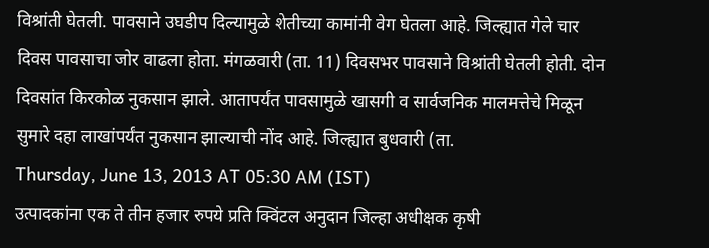विश्रांती घेतली. पावसाने उघडीप दिल्यामुळे शेतीच्या कामांनी वेग घेतला आहे. जिल्ह्यात गेले चार दिवस पावसाचा जोर वाढला होता. मंगळवारी (ता. 11) दिवसभर पावसाने विश्रांती घेतली होती. दोन दिवसांत किरकोळ नुकसान झाले. आतापर्यंत पावसामुळे खासगी व सार्वजनिक मालमत्तेचे मिळून सुमारे दहा लाखांपर्यंत नुकसान झाल्याची नोंद आहे. जिल्ह्यात बुधवारी (ता.
Thursday, June 13, 2013 AT 05:30 AM (IST)
उत्पादकांना एक ते तीन हजार रुपये प्रति क्विंटल अनुदान जिल्हा अधीक्षक कृषी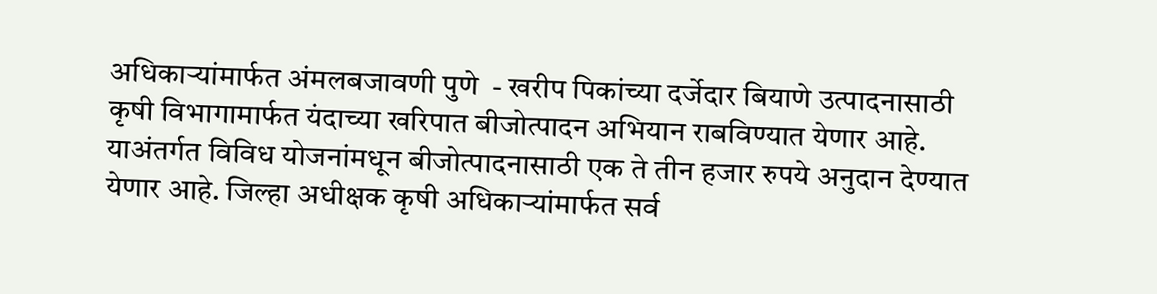अधिकाऱ्यांमार्फत अंमलबजावणी पुणे  - खरीप पिकांच्या दर्जेदार बियाणे उत्पादनासाठी कृषी विभागामार्फत यंदाच्या खरिपात बीजोत्पादन अभियान राबविण्यात येणार आहे. याअंतर्गत विविध योजनांमधून बीजोत्पादनासाठी एक ते तीन हजार रुपये अनुदान देण्यात येणार आहे. जिल्हा अधीक्षक कृषी अधिकाऱ्यांमार्फत सर्व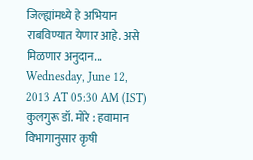जिल्ह्यांमध्ये हे अभियान राबविण्यात येणार आहे. असे मिळणार अनुदान...
Wednesday, June 12, 2013 AT 05:30 AM (IST)
कुलगुरू डॉ. मोरे : हवामान विभागानुसार कृषी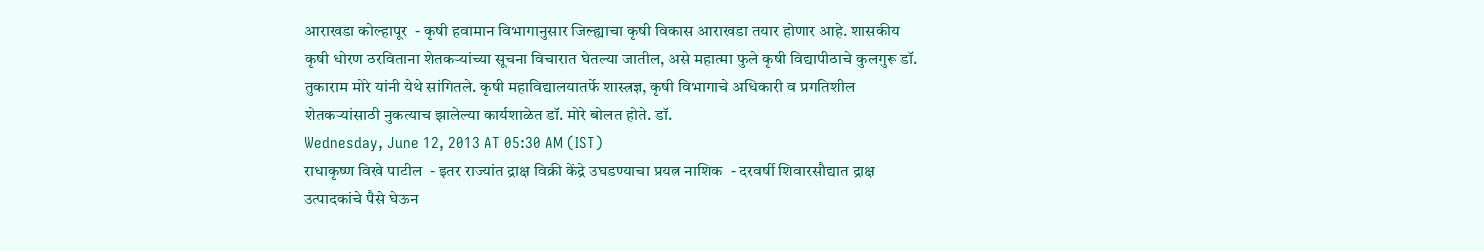आराखडा कोल्हापूर  - कृषी हवामान विभागानुसार जिल्ह्याचा कृषी विकास आराखडा तयार होणार आहे. शासकीय कृषी धोरण ठरविताना शेतकऱ्यांच्या सूचना विचारात घेतल्या जातील, असे महात्मा फुले कृषी विद्यापीठाचे कुलगुरू डॉ. तुकाराम मोरे यांनी येथे सांगितले. कृषी महाविद्यालयातर्फे शास्त्रज्ञ, कृषी विभागाचे अधिकारी व प्रगतिशील शेतकऱ्यांसाठी नुकत्याच झालेल्या कार्यशाळेत डॉ. मोरे बोलत होते. डॉ.
Wednesday, June 12, 2013 AT 05:30 AM (IST)
राधाकृष्ण विखे पाटील  - इतर राज्यांत द्राक्ष विक्री केंद्रे उघडण्याचा प्रयत्न नाशिक  - दरवर्षी शिवारसौद्यात द्राक्ष उत्पादकांचे पैसे घेऊन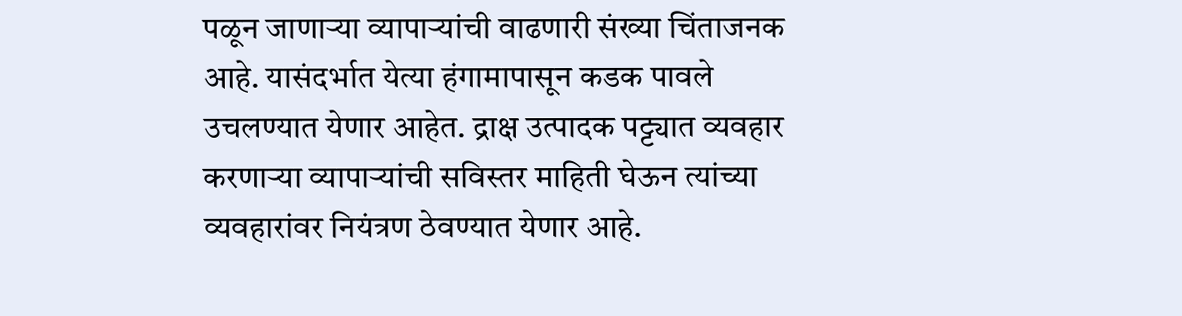पळून जाणाऱ्या व्यापाऱ्यांची वाढणारी संख्या चिंताजनक आहे. यासंदर्भात येत्या हंगामापासून कडक पावले उचलण्यात येणार आहेत. द्राक्ष उत्पादक पट्ट्यात व्यवहार करणाऱ्या व्यापाऱ्यांची सविस्तर माहिती घेऊन त्यांच्या व्यवहारांवर नियंत्रण ठेवण्यात येणार आहे.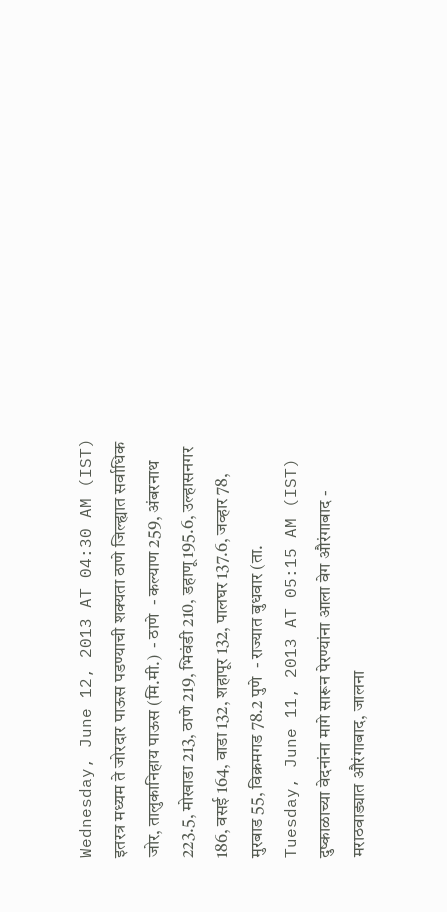Wednesday, June 12, 2013 AT 04:30 AM (IST)
इतरत्र मध्यम ते जोरदार पाऊस पडण्याची शक्यता ठाणे जिल्ह्यात सर्वाधिक जोर, तालुकानिहाय पाऊस (मि.मी.)  - ठाणे  - कल्याण 259, अंबरनाथ 223.5, मोखाडा 213, ठाणे 219, भिवंडी 210, डहाणू 195.6, उल्हासनगर 186, वसई 164, वाडा 132, शहापूर 132, पालघर 137.6, जव्हार 78, मुरबाड 55, विक्रमगड 78.2 पुणे  - राज्यात बुधवार (ता.
Tuesday, June 11, 2013 AT 05:15 AM (IST)
दुष्काळाच्या वेदनांना मागे सारून पेरण्यांना आला वेग औरंगाबाद - मराठवाड्यात औरंगाबाद, जालना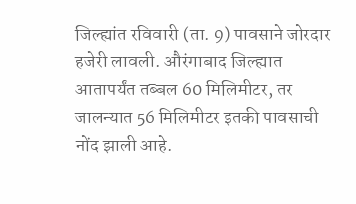जिल्ह्यांत रविवारी (ता. 9) पावसाने जोरदार हजेरी लावली. औरंगाबाद जिल्ह्यात आतापर्यंत तब्बल 60 मिलिमीटर, तर जालन्यात 56 मिलिमीटर इतकी पावसाची नोंद झाली आहे.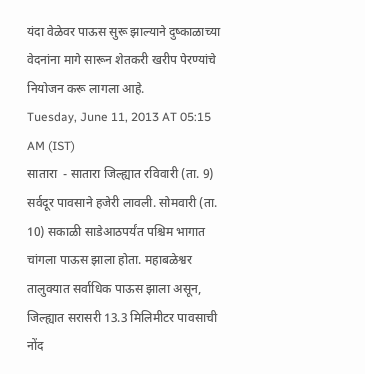यंदा वेळेवर पाऊस सुरू झाल्याने दुष्काळाच्या वेदनांना मागे सारून शेतकरी खरीप पेरण्यांचे नियोजन करू लागला आहे.
Tuesday, June 11, 2013 AT 05:15 AM (IST)
सातारा  - सातारा जिल्ह्यात रविवारी (ता. 9) सर्वदूर पावसाने हजेरी लावली. सोमवारी (ता. 10) सकाळी साडेआठपर्यंत पश्चिम भागात चांगला पाऊस झाला होता. महाबळेश्वर तालुक्यात सर्वाधिक पाऊस झाला असून, जिल्ह्यात सरासरी 13.3 मिलिमीटर पावसाची नोंद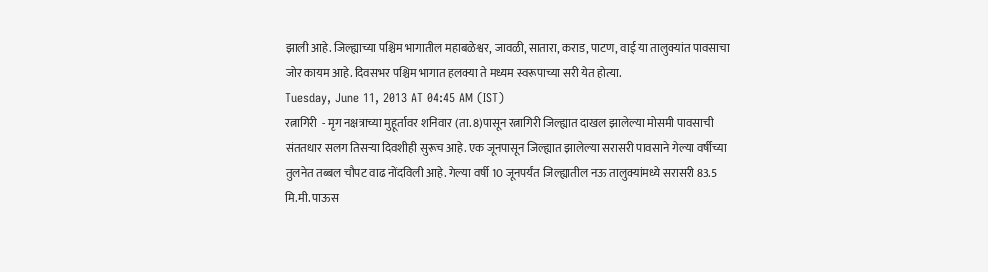झाली आहे. जिल्ह्याच्या पश्चिम भागातील महाबळेश्वर, जावळी, सातारा, कराड, पाटण, वाई या तालुक्यांत पावसाचा जोर कायम आहे. दिवसभर पश्चिम भागात हलक्या ते मध्यम स्वरूपाच्या सरी येत होत्या.
Tuesday, June 11, 2013 AT 04:45 AM (IST)
रत्नागिरी  - मृग नक्षत्राच्या मुहूर्तावर शनिवार (ता. 8)पासून रत्नागिरी जिल्ह्यात दाखल झालेल्या मोसमी पावसाची संततधार सलग तिसऱ्या दिवशीही सुरूच आहे. एक जूनपासून जिल्ह्यात झालेल्या सरासरी पावसाने गेल्या वर्षीच्या तुलनेत तब्बल चौपट वाढ नोंदविली आहे. गेल्या वर्षी 10 जूनपर्यंत जिल्ह्यातील नऊ तालुक्यांमध्ये सरासरी 83.5 मि.मी. पाऊस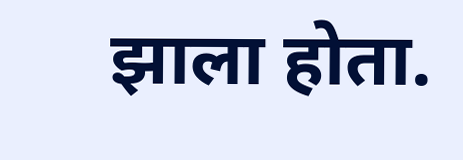झाला होता.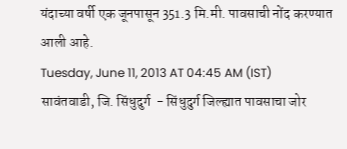यंदाच्या वर्षी एक जूनपासून 351.3 मि.मी. पावसाची नोंद करण्यात आली आहे.
Tuesday, June 11, 2013 AT 04:45 AM (IST)
सावंतवाडी, जि. सिंधुदुर्ग  - सिंधुदुर्ग जिल्ह्यात पावसाचा जोर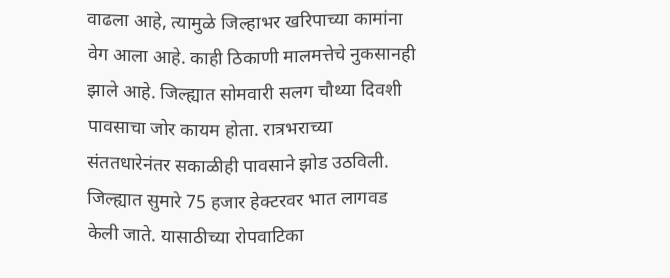वाढला आहे, त्यामुळे जिल्हाभर खरिपाच्या कामांना वेग आला आहे. काही ठिकाणी मालमत्तेचे नुकसानही झाले आहे. जिल्ह्यात सोमवारी सलग चौथ्या दिवशी पावसाचा जोर कायम होता. रात्रभराच्या संततधारेनंतर सकाळीही पावसाने झोड उठविली. जिल्ह्यात सुमारे 75 हजार हेक्टरवर भात लागवड केली जाते. यासाठीच्या रोपवाटिका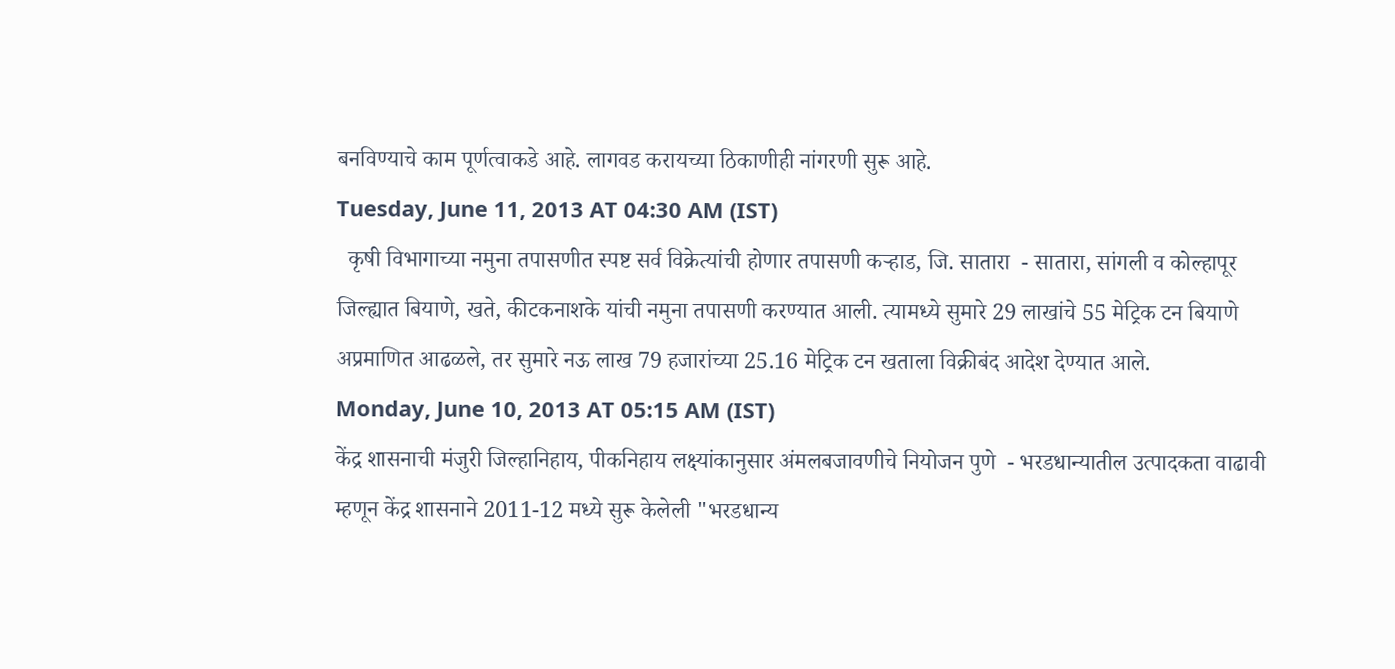बनविण्याचे काम पूर्णत्वाकडे आहे. लागवड करायच्या ठिकाणीही नांगरणी सुरू आहे.
Tuesday, June 11, 2013 AT 04:30 AM (IST)
  कृषी विभागाच्या नमुना तपासणीत स्पष्ट सर्व विक्रेत्यांची होणार तपासणी कऱ्हाड, जि. सातारा  - सातारा, सांगली व कोल्हापूर जिल्ह्यात बियाणे, खते, कीटकनाशके यांची नमुना तपासणी करण्यात आली. त्यामध्ये सुमारे 29 लाखांचे 55 मेट्रिक टन बियाणे अप्रमाणित आढळले, तर सुमारे नऊ लाख 79 हजारांच्या 25.16 मेट्रिक टन खताला विक्रीबंद आदेश देण्यात आले.
Monday, June 10, 2013 AT 05:15 AM (IST)
केंद्र शासनाची मंजुरी जिल्हानिहाय, पीकनिहाय लक्ष्यांकानुसार अंमलबजावणीचे नियोजन पुणे  - भरडधान्यातील उत्पादकता वाढावी म्हणून केंद्र शासनाने 2011-12 मध्ये सुरू केलेली "भरडधान्य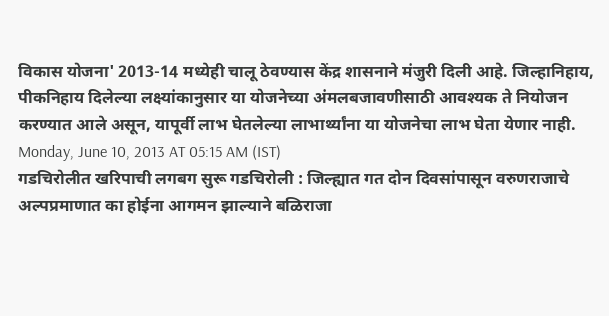विकास योजना' 2013-14 मध्येही चालू ठेवण्यास केंद्र शासनाने मंजुरी दिली आहे. जिल्हानिहाय, पीकनिहाय दिलेल्या लक्ष्यांकानुसार या योजनेच्या अंमलबजावणीसाठी आवश्यक ते नियोजन करण्यात आले असून, यापूर्वी लाभ घेतलेल्या लाभार्थ्यांना या योजनेचा लाभ घेता येणार नाही.
Monday, June 10, 2013 AT 05:15 AM (IST)
गडचिरोलीत खरिपाची लगबग सुरू गडचिरोली : जिल्ह्यात गत दोन दिवसांपासून वरुणराजाचे अल्पप्रमाणात का होईना आगमन झाल्याने बळिराजा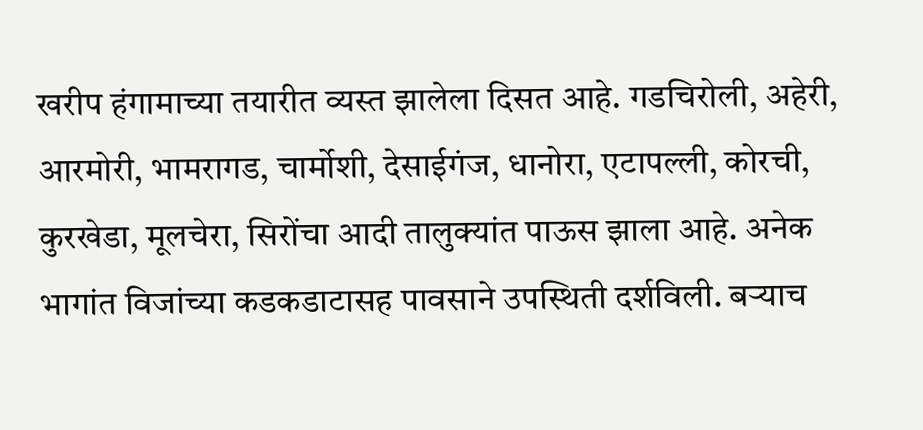खरीप हंगामाच्या तयारीत व्यस्त झालेला दिसत आहे. गडचिरोली, अहेरी, आरमोरी, भामरागड, चार्मोशी, देसाईगंज, धानोरा, एटापल्ली, कोरची, कुरखेडा, मूलचेरा, सिरोंचा आदी तालुक्यांत पाऊस झाला आहे. अनेक भागांत विजांच्या कडकडाटासह पावसाने उपस्थिती दर्शविली. बऱ्याच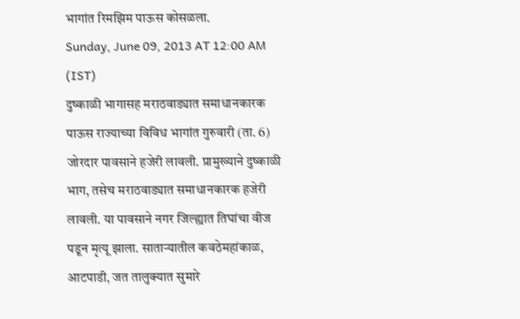भागांत रिमझिम पाऊस कोसळला.
Sunday, June 09, 2013 AT 12:00 AM (IST)
दुष्काळी भागासह मराठवाड्यात समाधानकारक पाऊस राज्याच्या विविध भागांत गुरुवारी (ता. 6) जोरदार पावसाने हजेरी लावली. प्रामुख्याने दुष्काळी भाग, तसेच मराठवाड्यात समाधानकारक हजेरी लावली. या पावसाने नगर जिल्ह्यात तिघांचा वीज पडून मृत्यू झाला. साताऱ्यातील कवठेमहांकाळ, आटपाडी, जत तालुक्यात सुमारे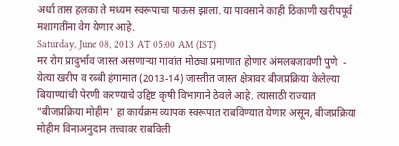अर्धा तास हलका ते मध्यम स्वरूपाचा पाऊस झाला. या पावसाने काही ठिकाणी खरीपपूर्व मशागतींना वेग येणार आहे.
Saturday, June 08, 2013 AT 05:00 AM (IST)
मर रोग प्रादुर्भाव जास्त असणाऱ्या गावांत मोठ्या प्रमाणात होणार अंमलबजावणी पुणे  - येत्या खरीप व रब्बी हंगामात (2013-14) जास्तीत जास्त क्षेत्रावर बीजप्रक्रिया केलेल्या बियाण्यांची पेरणी करण्याचे उद्दिष्ट कृषी विभागाने ठेवले आहे. त्यासाठी राज्यात "बीजप्रक्रिया मोहीम' हा कार्यक्रम व्यापक स्वरूपात राबविण्यात येणार असून, बीजप्रक्रिया मोहीम विनाअनुदान तत्त्वावर राबविली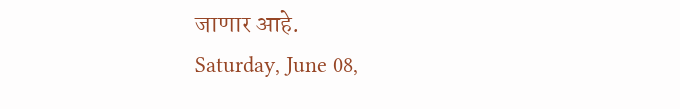जाणार आहे.
Saturday, June 08,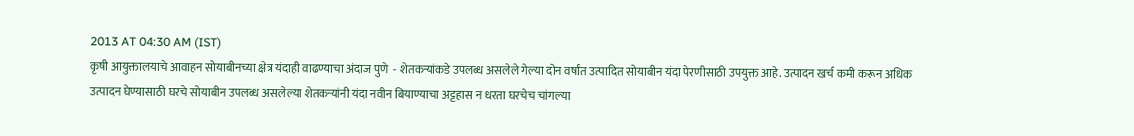2013 AT 04:30 AM (IST)
कृषी आयुक्तालयाचे आवाहन सोयाबीनच्या क्षेत्र यंदाही वाढण्याचा अंदाज पुणे  - शेतकऱ्यांकडे उपलब्ध असलेले गेल्या दोन वर्षांत उत्पादित सोयाबीन यंदा पेरणीसाठी उपयुक्त आहे. उत्पादन खर्च कमी करून अधिक उत्पादन घेण्यासाठी घरचे सोयाबीन उपलब्ध असलेल्या शेतकऱ्यांनी यंदा नवीन बियाण्याचा अट्टहास न धरता घरचेच चांगल्या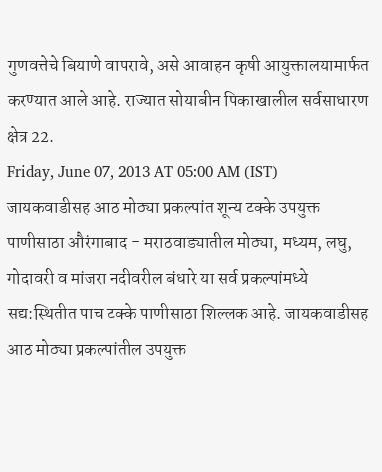गुणवत्तेचे बियाणे वापरावे, असे आवाहन कृषी आयुक्तालयामार्फत करण्यात आले आहे. राज्यात सोयाबीन पिकाखालील सर्वसाधारण क्षेत्र 22.
Friday, June 07, 2013 AT 05:00 AM (IST)
जायकवाडीसह आठ मोठ्या प्रकल्पांत शून्य टक्के उपयुक्त पाणीसाठा औरंगाबाद - मराठवाड्यातील मोठ्या, मध्यम, लघु, गोदावरी व मांजरा नदीवरील बंधारे या सर्व प्रकल्पांमध्ये सद्य:स्थितीत पाच टक्के पाणीसाठा शिल्लक आहे. जायकवाडीसह आठ मोठ्या प्रकल्पांतील उपयुक्त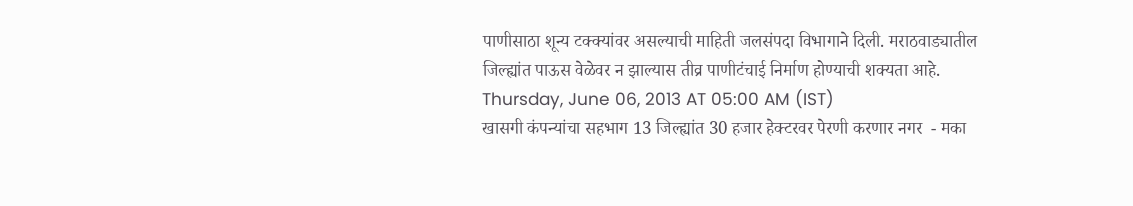पाणीसाठा शून्य टक्क्यांवर असल्याची माहिती जलसंपदा विभागाने दिली. मराठवाड्यातील जिल्ह्यांत पाऊस वेळेवर न झाल्यास तीव्र पाणीटंचाई निर्माण होण्याची शक्यता आहे.
Thursday, June 06, 2013 AT 05:00 AM (IST)
खासगी कंपन्यांचा सहभाग 13 जिल्ह्यांत 30 हजार हेक्टरवर पेरणी करणार नगर  - मका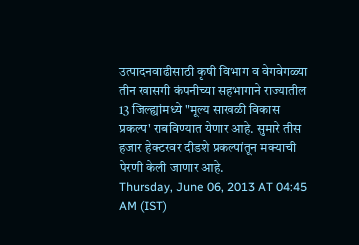उत्पादनवाढीसाठी कृषी विभाग व वेगवेगळ्या तीन खासगी कंपनीच्या सहभागाने राज्यातील 13 जिल्ह्यांमध्ये "मूल्य साखळी विकास प्रकल्प' राबविण्यात येणार आहे. सुमारे तीस हजार हेक्टरवर दीडशे प्रकल्पांतून मक्याची पेरणी केली जाणार आहे.
Thursday, June 06, 2013 AT 04:45 AM (IST)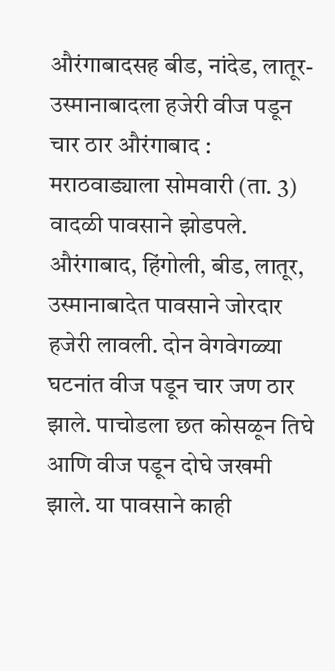औरंगाबादसह बीड, नांदेड, लातूर- उस्मानाबादला हजेरी वीज पडून चार ठार औरंगाबाद : मराठवाड्याला सोमवारी (ता. 3) वादळी पावसाने झोडपले. औरंगाबाद, हिंगोली, बीड, लातूर, उस्मानाबादेत पावसाने जोरदार हजेरी लावली. दोन वेगवेगळ्या घटनांत वीज पडून चार जण ठार झाले. पाचोडला छत कोसळून तिघे आणि वीज पडून दोघे जखमी झाले. या पावसाने काही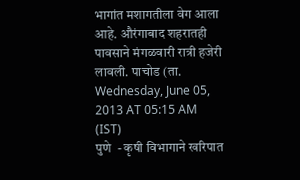भागांत मशागतीला वेग आला आहे. औरंगाबाद शहरातही पावसाने मंगळवारी रात्री हजेरी लावली. पाचोड (ता.
Wednesday, June 05, 2013 AT 05:15 AM (IST)
पुणे  - कृषी विभागाने खरिपात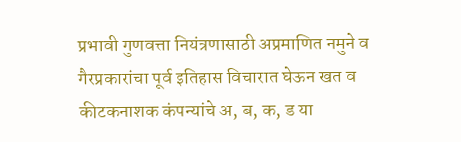प्रभावी गुणवत्ता नियंत्रणासाठी अप्रमाणित नमुने व गैरप्रकारांचा पूर्व इतिहास विचारात घेऊन खत व कीटकनाशक कंपन्यांचे अ, ब, क, ड या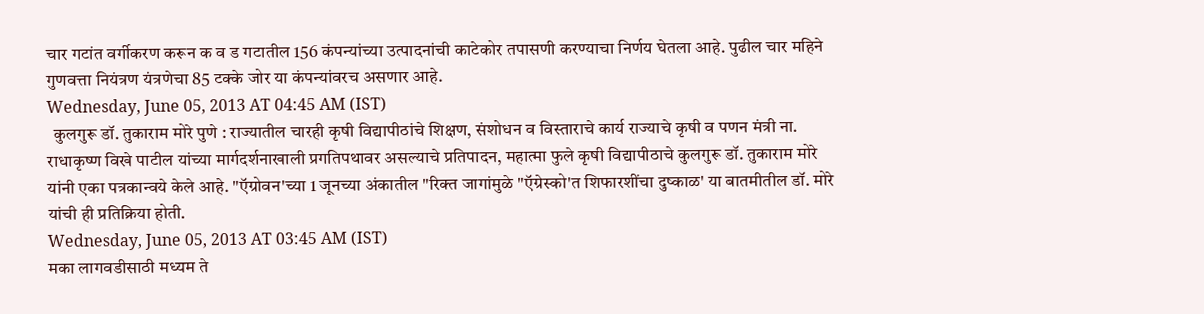चार गटांत वर्गीकरण करून क व ड गटातील 156 कंपन्यांच्या उत्पादनांची काटेकोर तपासणी करण्याचा निर्णय घेतला आहे. पुढील चार महिने गुणवत्ता नियंत्रण यंत्रणेचा 85 टक्के जोर या कंपन्यांवरच असणार आहे.
Wednesday, June 05, 2013 AT 04:45 AM (IST)
  कुलगुरू डॉ. तुकाराम मोरे पुणे : राज्यातील चारही कृषी विद्यापीठांचे शिक्षण, संशोधन व विस्ताराचे कार्य राज्याचे कृषी व पणन मंत्री ना. राधाकृष्ण विखे पाटील यांच्या मार्गदर्शनाखाली प्रगतिपथावर असल्याचे प्रतिपादन, महात्मा फुले कृषी विद्यापीठाचे कुलगुरू डॉ. तुकाराम मोरे यांनी एका पत्रकान्वये केले आहे. "ऍग्रोवन'च्या 1 जूनच्या अंकातील "रिक्त जागांमुळे "ऍग्रेस्को'त शिफारशींचा दुष्काळ' या बातमीतील डॉ. मोरे यांची ही प्रतिक्रिया होती.
Wednesday, June 05, 2013 AT 03:45 AM (IST)
मका लागवडीसाठी मध्यम ते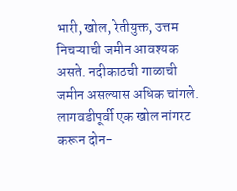भारी, खोल, रेतीयुक्त, उत्तम निचऱ्याची जमीन आवश्यक असते. नदीकाठची गाळाची जमीन असल्यास अधिक चांगले. लागवडीपूर्वी एक खोल नांगरट करून दोन-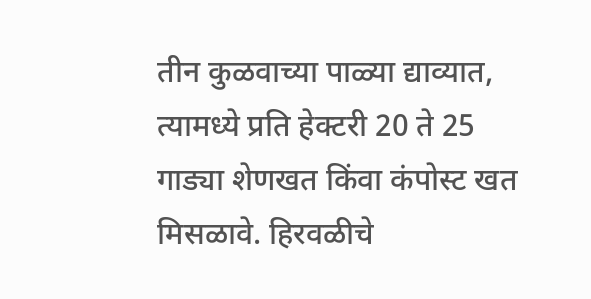तीन कुळवाच्या पाळ्या द्याव्यात, त्यामध्ये प्रति हेक्टरी 20 ते 25 गाड्या शेणखत किंवा कंपोस्ट खत मिसळावे. हिरवळीचे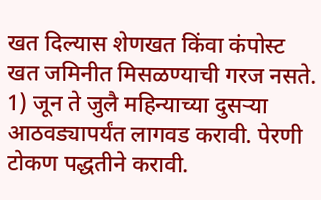खत दिल्यास शेणखत किंवा कंपोस्ट खत जमिनीत मिसळण्याची गरज नसते. 1) जून ते जुलै महिन्याच्या दुसऱ्या आठवड्यापर्यंत लागवड करावी. पेरणी टोकण पद्धतीने करावी.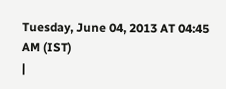Tuesday, June 04, 2013 AT 04:45 AM (IST)
|